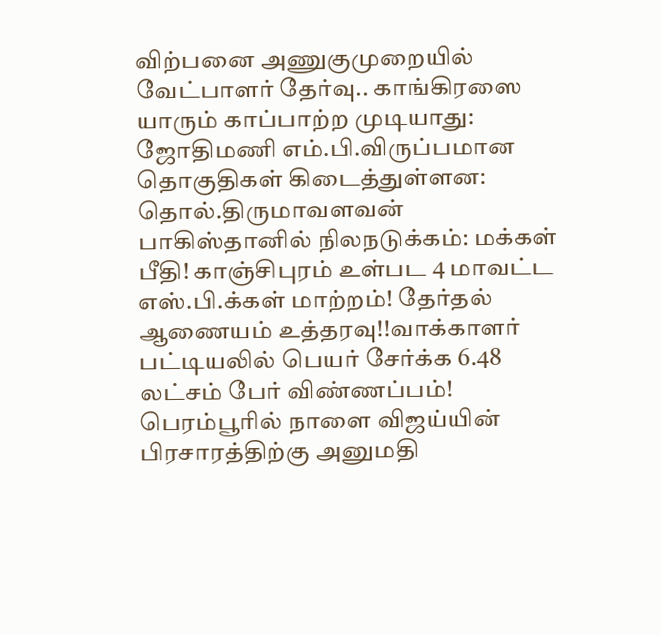விற்பனை அணுகுமுறையில் வேட்பாளர் தேர்வு.. காங்கிரஸை யாரும் காப்பாற்ற முடியாது: ஜோதிமணி எம்.பி.விருப்பமான தொகுதிகள் கிடைத்துள்ளன: தொல்.திருமாவளவன் பாகிஸ்தானில் நிலநடுக்கம்: மக்கள் பீதி! காஞ்சிபுரம் உள்பட 4 மாவட்ட எஸ்.பி.க்கள் மாற்றம்! தேர்தல் ஆணையம் உத்தரவு!!வாக்காளர் பட்டியலில் பெயர் சேர்க்க 6.48 லட்சம் பேர் விண்ணப்பம்! பெரம்பூரில் நாளை விஜய்யின் பிரசாரத்திற்கு அனுமதி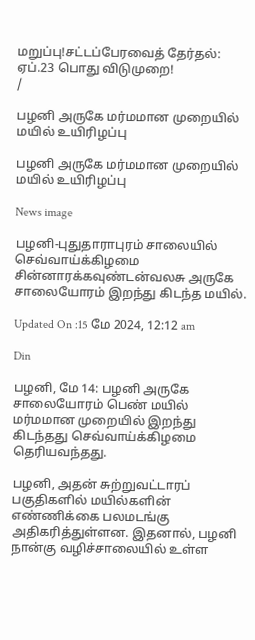மறுப்பு!சட்டப்பேரவைத் தேர்தல்: ஏப்.23 பொது விடுமுறை!
/

பழனி அருகே மர்மமான முறையில் மயில் உயிரிழப்பு

பழனி அருகே மர்மமான முறையில் மயில் உயிரிழப்பு

News image

பழனி-புதுதாராபுரம் சாலையில் செவ்வாய்க்கிழமை சின்னாரக்கவுண்டன்வலசு அருகே சாலையோரம் இறந்து கிடந்த மயில்.

Updated On :15 மே 2024, 12:12 am

Din

பழனி, மே 14: பழனி அருகே சாலையோரம் பெண் மயில் மர்மமான முறையில் இறந்து கிடந்தது செவ்வாய்க்கிழமை தெரியவந்தது.

பழனி, அதன் சுற்றுவட்டாரப் பகுதிகளில் மயில்களின் எண்ணிக்கை பலமடங்கு அதிகரித்துள்ளன. இதனால், பழனி நான்கு வழிச்சாலையில் உள்ள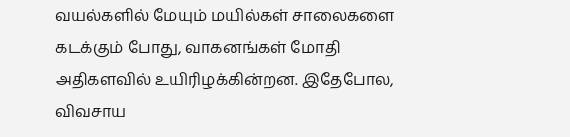வயல்களில் மேயும் மயில்கள் சாலைகளை கடக்கும் போது, வாகனங்கள் மோதி அதிகளவில் உயிரிழக்கின்றன. இதேபோல, விவசாய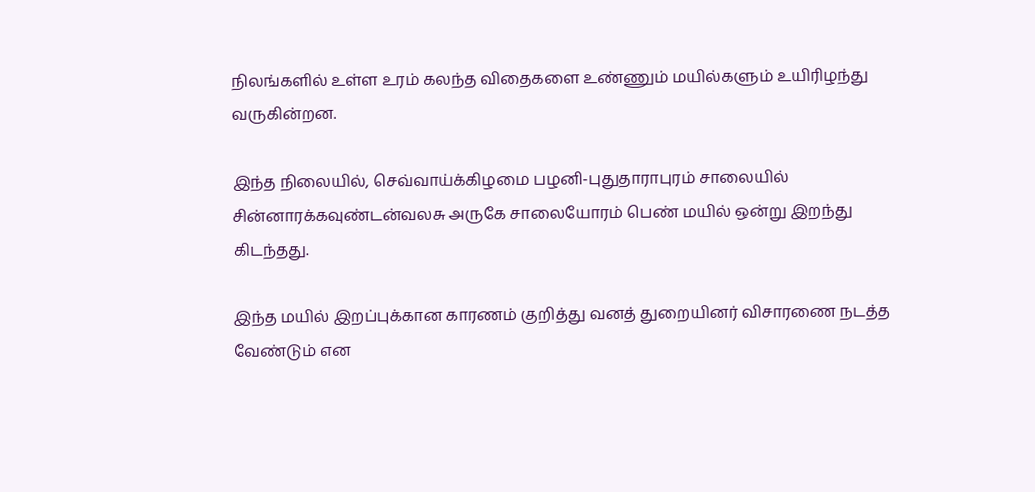நிலங்களில் உள்ள உரம் கலந்த விதைகளை உண்ணும் மயில்களும் உயிரிழந்து வருகின்றன.

இந்த நிலையில், செவ்வாய்க்கிழமை பழனி-புதுதாராபுரம் சாலையில் சின்னாரக்கவுண்டன்வலசு அருகே சாலையோரம் பெண் மயில் ஒன்று இறந்து கிடந்தது.

இந்த மயில் இறப்புக்கான காரணம் குறித்து வனத் துறையினர் விசாரணை நடத்த வேண்டும் என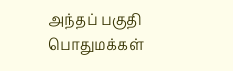அந்தப் பகுதி பொதுமக்கள்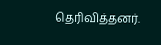தெரிவித்தனர்.